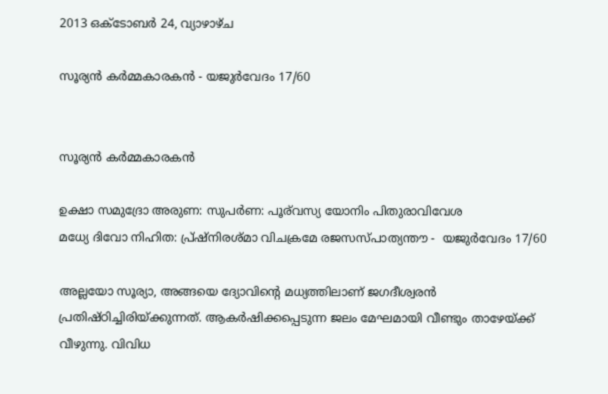2013 ഒക്‌ടോബർ 24, വ്യാഴാഴ്‌ച

സൂര്യന്‍ കര്‍മ്മകാരകന്‍ - യജുര്‍വേദം 17/60


സൂര്യന്‍ കര്‍മ്മകാരകന്‍

ഉക്ഷാ സമുദ്രോ അരുണ: സുപര്‍ണ: പൂര്‌വസ്യ യോനിം പിതുരാവിവേശ
മധ്യേ ദിവോ നിഹിത: പ്ര്‌ഷ്നിരശ്മാ വിചക്രമേ രജസസ്പാത്യന്തൗ‍ -  യജുര്‍വേദം 17/60

അല്ലയോ സൂര്യാ, അങ്ങയെ ദ്യോവിന്റെ മധ്യത്തിലാണ്‌ ജഗദീശ്വരന്‍ പ്രതിഷ്ഠിച്ചിരിയ്ക്കുന്നത്‌. ആകര്‍ഷിക്കപ്പെടുന്ന ജലം മേഘമായി വീണ്ടും താഴേയ്ക്ക്‍ വീഴുന്നു. വിവിധ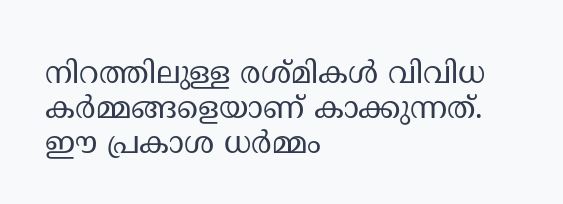നിറത്തിലുള്ള രശ്മികള്‍ വിവിധ കര്‍മ്മങ്ങളെയാണ്‌ കാക്കുന്നത്‍. ഈ പ്രകാശ ധര്‍മ്മം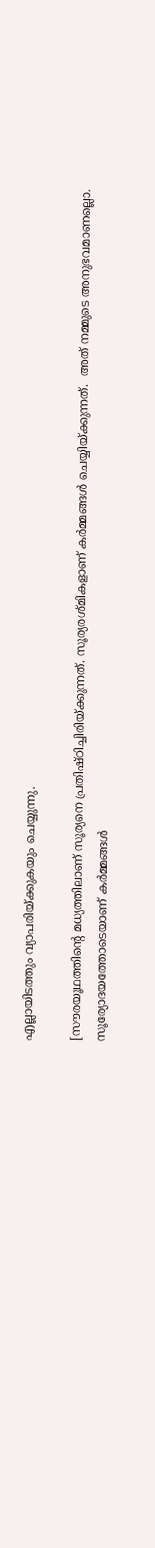എല്ലായിടത്തും വ്യാപരിയ്ക്കുകയും ചെയ്യുന്നു.

[സൗരയൂഥത്തിന്റെ മധ്യത്തിലാണ്‌ സൂര്യനെ പ്രതിഷ്ഠിച്ചിരിയ്ക്കുന്നത്‌. സൂര്യരശ്മികളാണ്‌ കര്‍മ്മങ്ങള്‍ ചെയ്യിയ്ക്കുന്നത്‍.  അത്‍ നമ്മുടെ അനുഭവമാണല്ലൊ. സൂര്യോദയത്തോടെയാണ്‌ കര്‍മ്മങ്ങള്‍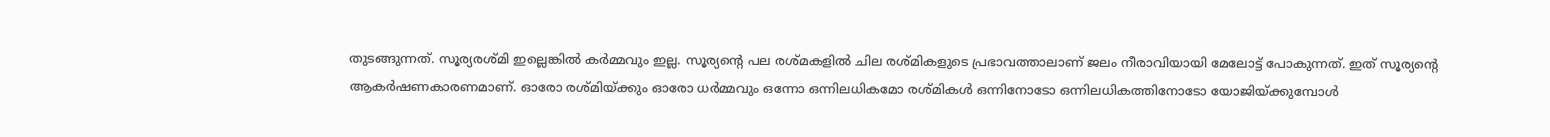തുടങ്ങുന്നത്‍. സൂര്യരശ്മി ഇല്ലെങ്കില്‍ കര്‍മ്മവും ഇല്ല. സൂര്യന്റെ പല രശ്മകളില്‍ ചില രശ്മികളുടെ പ്രഭാവത്താലാണ്‌ ജലം നീരാവിയായി മേലോട്ട്‍ പോകുന്നത്‍. ഇത്‍ സൂര്യന്റെ ആകര്‍ഷണകാരണമാണ്‌. ഓരോ രശ്മിയ്ക്കും ഓരോ ധര്‍മ്മവും ഒന്നോ ഒന്നിലധികമോ രശ്മികള്‍ ഒന്നിനോടോ ഒന്നിലധികത്തിനോടോ യോജിയ്ക്കുമ്പോള്‍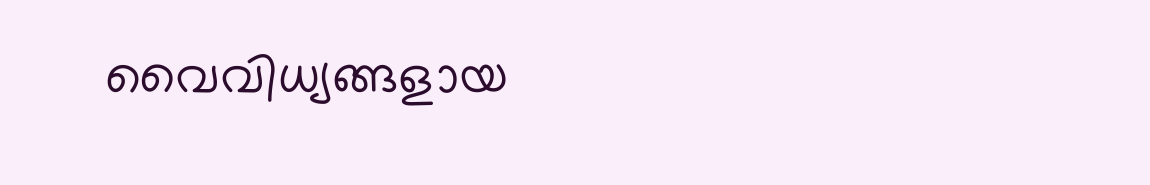വൈവിധ്യങ്ങളായ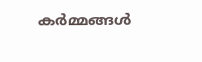കര്‍മ്മങ്ങള്‍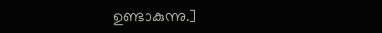ഉണ്ടാകുന്നു.]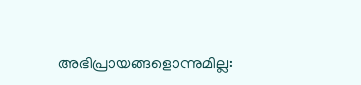അഭിപ്രായങ്ങളൊന്നുമില്ല: